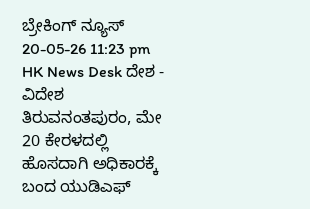ಬ್ರೇಕಿಂಗ್ ನ್ಯೂಸ್
20-05-26 11:23 pm HK News Desk ದೇಶ - ವಿದೇಶ
ತಿರುವನಂತಪುರಂ, ಮೇ 20 ಕೇರಳದಲ್ಲಿ ಹೊಸದಾಗಿ ಅಧಿಕಾರಕ್ಕೆ ಬಂದ ಯುಡಿಎಫ್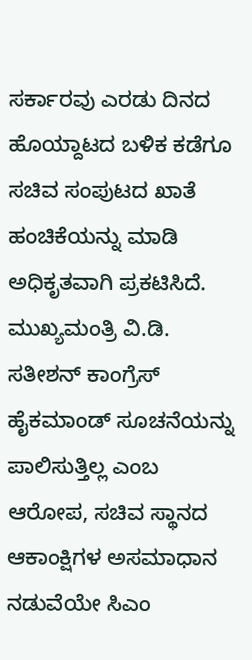ಸರ್ಕಾರವು ಎರಡು ದಿನದ ಹೊಯ್ದಾಟದ ಬಳಿಕ ಕಡೆಗೂ ಸಚಿವ ಸಂಪುಟದ ಖಾತೆ ಹಂಚಿಕೆಯನ್ನು ಮಾಡಿ ಅಧಿಕೃತವಾಗಿ ಪ್ರಕಟಿಸಿದೆ. ಮುಖ್ಯಮಂತ್ರಿ ವಿ.ಡಿ. ಸತೀಶನ್ ಕಾಂಗ್ರೆಸ್ ಹೈಕಮಾಂಡ್ ಸೂಚನೆಯನ್ನು ಪಾಲಿಸುತ್ತಿಲ್ಲ ಎಂಬ ಆರೋಪ, ಸಚಿವ ಸ್ಥಾನದ ಆಕಾಂಕ್ಷಿಗಳ ಅಸಮಾಧಾನ ನಡುವೆಯೇ ಸಿಎಂ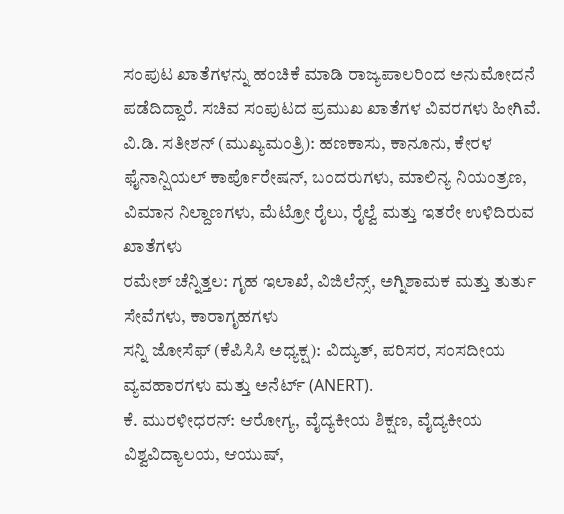ಸಂಪುಟ ಖಾತೆಗಳನ್ನು ಹಂಚಿಕೆ ಮಾಡಿ ರಾಜ್ಯಪಾಲರಿಂದ ಅನುಮೋದನೆ ಪಡೆದಿದ್ದಾರೆ. ಸಚಿವ ಸಂಪುಟದ ಪ್ರಮುಖ ಖಾತೆಗಳ ವಿವರಗಳು ಹೀಗಿವೆ.
ವಿ.ಡಿ. ಸತೀಶನ್ (ಮುಖ್ಯಮಂತ್ರಿ): ಹಣಕಾಸು, ಕಾನೂನು, ಕೇರಳ ಫೈನಾನ್ಷಿಯಲ್ ಕಾರ್ಪೊರೇಷನ್, ಬಂದರುಗಳು, ಮಾಲಿನ್ಯ ನಿಯಂತ್ರಣ, ವಿಮಾನ ನಿಲ್ದಾಣಗಳು, ಮೆಟ್ರೋ ರೈಲು, ರೈಲ್ವೆ ಮತ್ತು ಇತರೇ ಉಳಿದಿರುವ ಖಾತೆಗಳು
ರಮೇಶ್ ಚೆನ್ನಿತ್ತಲ: ಗೃಹ ಇಲಾಖೆ, ವಿಜಿಲೆನ್ಸ್, ಅಗ್ನಿಶಾಮಕ ಮತ್ತು ತುರ್ತು ಸೇವೆಗಳು, ಕಾರಾಗೃಹಗಳು
ಸನ್ನಿ ಜೋಸೆಫ್ (ಕೆಪಿಸಿಸಿ ಅಧ್ಯಕ್ಷ): ವಿದ್ಯುತ್, ಪರಿಸರ, ಸಂಸದೀಯ ವ್ಯವಹಾರಗಳು ಮತ್ತು ಅನೆರ್ಟ್ (ANERT).
ಕೆ. ಮುರಳೀಧರನ್: ಆರೋಗ್ಯ, ವೈದ್ಯಕೀಯ ಶಿಕ್ಷಣ, ವೈದ್ಯಕೀಯ ವಿಶ್ವವಿದ್ಯಾಲಯ, ಆಯುಷ್,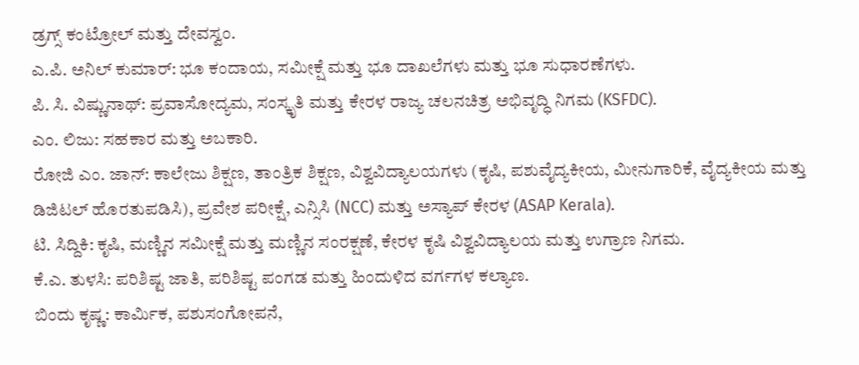ಡ್ರಗ್ಸ್ ಕಂಟ್ರೋಲ್ ಮತ್ತು ದೇವಸ್ವಂ.
ಎ.ಪಿ. ಅನಿಲ್ ಕುಮಾರ್: ಭೂ ಕಂದಾಯ, ಸಮೀಕ್ಷೆ ಮತ್ತು ಭೂ ದಾಖಲೆಗಳು ಮತ್ತು ಭೂ ಸುಧಾರಣೆಗಳು.
ಪಿ. ಸಿ. ವಿಷ್ಣುನಾಥ್: ಪ್ರವಾಸೋದ್ಯಮ, ಸಂಸ್ಕೃತಿ ಮತ್ತು ಕೇರಳ ರಾಜ್ಯ ಚಲನಚಿತ್ರ ಅಭಿವೃದ್ಧಿ ನಿಗಮ (KSFDC).
ಎಂ. ಲಿಜು: ಸಹಕಾರ ಮತ್ತು ಅಬಕಾರಿ.
ರೋಜಿ ಎಂ. ಜಾನ್: ಕಾಲೇಜು ಶಿಕ್ಷಣ, ತಾಂತ್ರಿಕ ಶಿಕ್ಷಣ, ವಿಶ್ವವಿದ್ಯಾಲಯಗಳು (ಕೃಷಿ, ಪಶುವೈದ್ಯಕೀಯ, ಮೀನುಗಾರಿಕೆ, ವೈದ್ಯಕೀಯ ಮತ್ತು ಡಿಜಿಟಲ್ ಹೊರತುಪಡಿಸಿ), ಪ್ರವೇಶ ಪರೀಕ್ಷೆ, ಎನ್ಸಿಸಿ (NCC) ಮತ್ತು ಅಸ್ಯಾಪ್ ಕೇರಳ (ASAP Kerala).
ಟಿ. ಸಿದ್ದಿಕಿ: ಕೃಷಿ, ಮಣ್ಣಿನ ಸಮೀಕ್ಷೆ ಮತ್ತು ಮಣ್ಣಿನ ಸಂರಕ್ಷಣೆ, ಕೇರಳ ಕೃಷಿ ವಿಶ್ವವಿದ್ಯಾಲಯ ಮತ್ತು ಉಗ್ರಾಣ ನಿಗಮ.
ಕೆ.ಎ. ತುಳಸಿ: ಪರಿಶಿಷ್ಟ ಜಾತಿ, ಪರಿಶಿಷ್ಟ ಪಂಗಡ ಮತ್ತು ಹಿಂದುಳಿದ ವರ್ಗಗಳ ಕಲ್ಯಾಣ.
ಬಿಂದು ಕೃಷ್ಣ: ಕಾರ್ಮಿಕ, ಪಶುಸಂಗೋಪನೆ,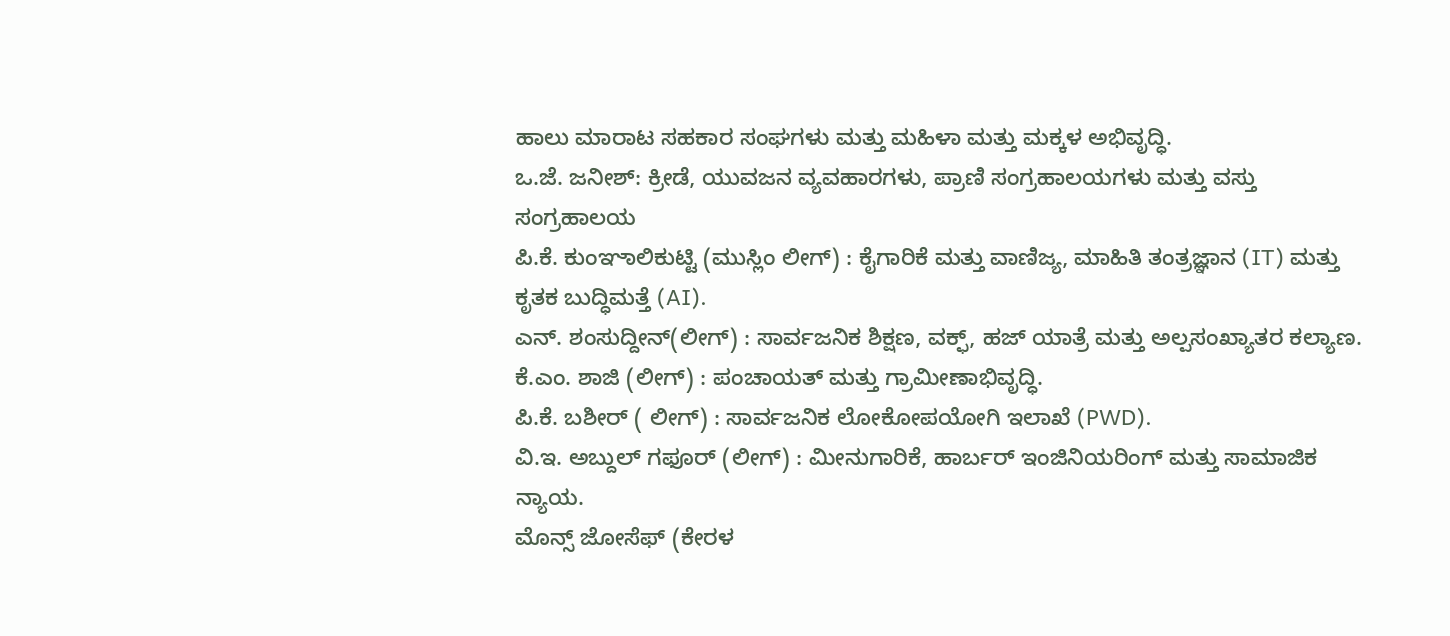ಹಾಲು ಮಾರಾಟ ಸಹಕಾರ ಸಂಘಗಳು ಮತ್ತು ಮಹಿಳಾ ಮತ್ತು ಮಕ್ಕಳ ಅಭಿವೃದ್ಧಿ.
ಒ.ಜೆ. ಜನೀಶ್: ಕ್ರೀಡೆ, ಯುವಜನ ವ್ಯವಹಾರಗಳು, ಪ್ರಾಣಿ ಸಂಗ್ರಹಾಲಯಗಳು ಮತ್ತು ವಸ್ತು ಸಂಗ್ರಹಾಲಯ
ಪಿ.ಕೆ. ಕುಂಞಾಲಿಕುಟ್ಟಿ (ಮುಸ್ಲಿಂ ಲೀಗ್) : ಕೈಗಾರಿಕೆ ಮತ್ತು ವಾಣಿಜ್ಯ, ಮಾಹಿತಿ ತಂತ್ರಜ್ಞಾನ (IT) ಮತ್ತು ಕೃತಕ ಬುದ್ಧಿಮತ್ತೆ (AI).
ಎನ್. ಶಂಸುದ್ದೀನ್(ಲೀಗ್) : ಸಾರ್ವಜನಿಕ ಶಿಕ್ಷಣ, ವಕ್ಫ್, ಹಜ್ ಯಾತ್ರೆ ಮತ್ತು ಅಲ್ಪಸಂಖ್ಯಾತರ ಕಲ್ಯಾಣ.
ಕೆ.ಎಂ. ಶಾಜಿ (ಲೀಗ್) : ಪಂಚಾಯತ್ ಮತ್ತು ಗ್ರಾಮೀಣಾಭಿವೃದ್ಧಿ.
ಪಿ.ಕೆ. ಬಶೀರ್ ( ಲೀಗ್) : ಸಾರ್ವಜನಿಕ ಲೋಕೋಪಯೋಗಿ ಇಲಾಖೆ (PWD).
ವಿ.ಇ. ಅಬ್ದುಲ್ ಗಫೂರ್ (ಲೀಗ್) : ಮೀನುಗಾರಿಕೆ, ಹಾರ್ಬರ್ ಇಂಜಿನಿಯರಿಂಗ್ ಮತ್ತು ಸಾಮಾಜಿಕ ನ್ಯಾಯ.
ಮೊನ್ಸ್ ಜೋಸೆಫ್ (ಕೇರಳ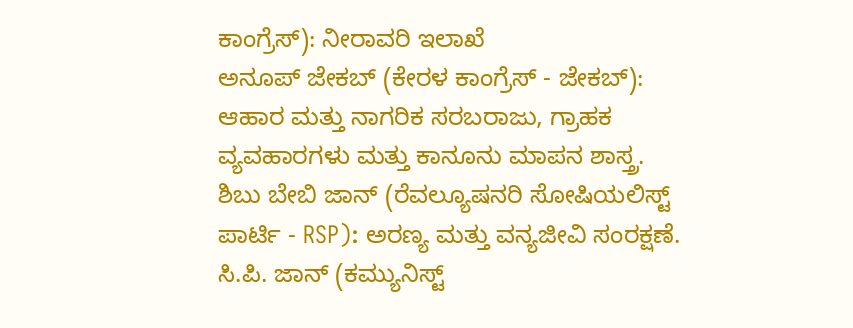ಕಾಂಗ್ರೆಸ್): ನೀರಾವರಿ ಇಲಾಖೆ
ಅನೂಪ್ ಜೇಕಬ್ (ಕೇರಳ ಕಾಂಗ್ರೆಸ್ - ಜೇಕಬ್): ಆಹಾರ ಮತ್ತು ನಾಗರಿಕ ಸರಬರಾಜು, ಗ್ರಾಹಕ ವ್ಯವಹಾರಗಳು ಮತ್ತು ಕಾನೂನು ಮಾಪನ ಶಾಸ್ತ್ರ.
ಶಿಬು ಬೇಬಿ ಜಾನ್ (ರೆವಲ್ಯೂಷನರಿ ಸೋಷಿಯಲಿಸ್ಟ್ ಪಾರ್ಟಿ - RSP): ಅರಣ್ಯ ಮತ್ತು ವನ್ಯಜೀವಿ ಸಂರಕ್ಷಣೆ.
ಸಿ.ಪಿ. ಜಾನ್ (ಕಮ್ಯುನಿಸ್ಟ್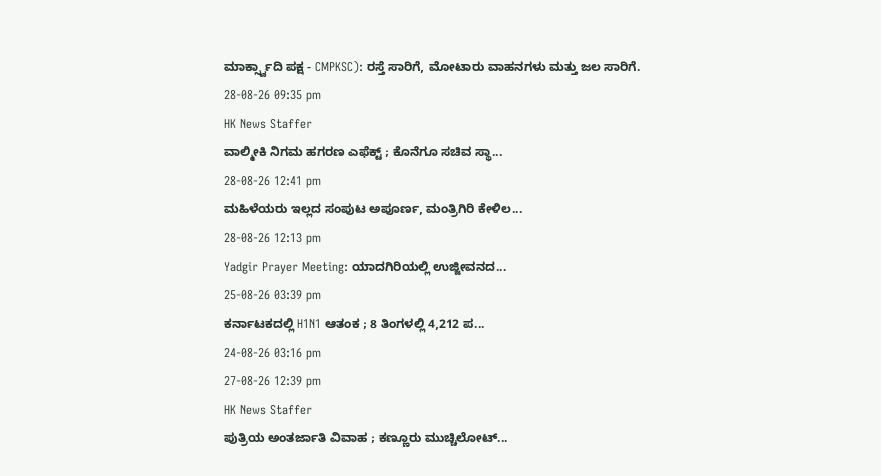ಮಾರ್ಕ್ಸ್ವಾದಿ ಪಕ್ಷ - CMPKSC): ರಸ್ತೆ ಸಾರಿಗೆ, ಮೋಟಾರು ವಾಹನಗಳು ಮತ್ತು ಜಲ ಸಾರಿಗೆ.
28-08-26 09:35 pm
HK News Staffer
ವಾಲ್ಮೀಕಿ ನಿಗಮ ಹಗರಣ ಎಫೆಕ್ಟ್ ; ಕೊನೆಗೂ ಸಚಿವ ಸ್ಥಾ...
28-08-26 12:41 pm
ಮಹಿಳೆಯರು ಇಲ್ಲದ ಸಂಪುಟ ಅಪೂರ್ಣ, ಮಂತ್ರಿಗಿರಿ ಕೇಳಿಲ...
28-08-26 12:13 pm
Yadgir Prayer Meeting: ಯಾದಗಿರಿಯಲ್ಲಿ ಉಜ್ಜೀವನದ...
25-08-26 03:39 pm
ಕರ್ನಾಟಕದಲ್ಲಿ H1N1 ಆತಂಕ ; 8 ತಿಂಗಳಲ್ಲಿ 4,212 ಪ...
24-08-26 03:16 pm
27-08-26 12:39 pm
HK News Staffer
ಪುತ್ರಿಯ ಅಂತರ್ಜಾತಿ ವಿವಾಹ ; ಕಣ್ಣೂರು ಮುಚ್ಚಿಲೋಟ್...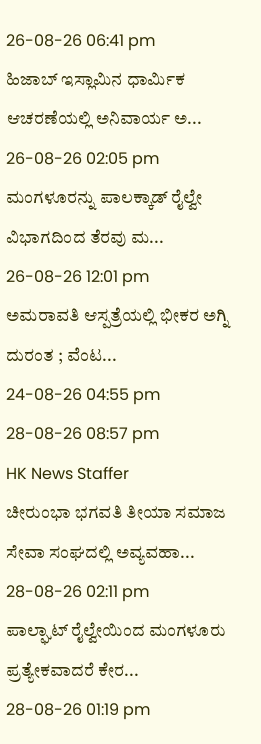26-08-26 06:41 pm
ಹಿಜಾಬ್ ಇಸ್ಲಾಮಿನ ಧಾರ್ಮಿಕ ಆಚರಣೆಯಲ್ಲಿ ಅನಿವಾರ್ಯ ಅ...
26-08-26 02:05 pm
ಮಂಗಳೂರನ್ನು ಪಾಲಕ್ಕಾಡ್ ರೈಲ್ವೇ ವಿಭಾಗದಿಂದ ತೆರವು ಮ...
26-08-26 12:01 pm
ಅಮರಾವತಿ ಆಸ್ಪತ್ರೆಯಲ್ಲಿ ಭೀಕರ ಅಗ್ನಿ ದುರಂತ ; ವೆಂಟ...
24-08-26 04:55 pm
28-08-26 08:57 pm
HK News Staffer
ಚೀರುಂಭಾ ಭಗವತಿ ತೀಯಾ ಸಮಾಜ ಸೇವಾ ಸಂಘದಲ್ಲಿ ಅವ್ಯವಹಾ...
28-08-26 02:11 pm
ಪಾಲ್ಘಾಟ್ ರೈಲ್ವೇಯಿಂದ ಮಂಗಳೂರು ಪ್ರತ್ಯೇಕವಾದರೆ ಕೇರ...
28-08-26 01:19 pm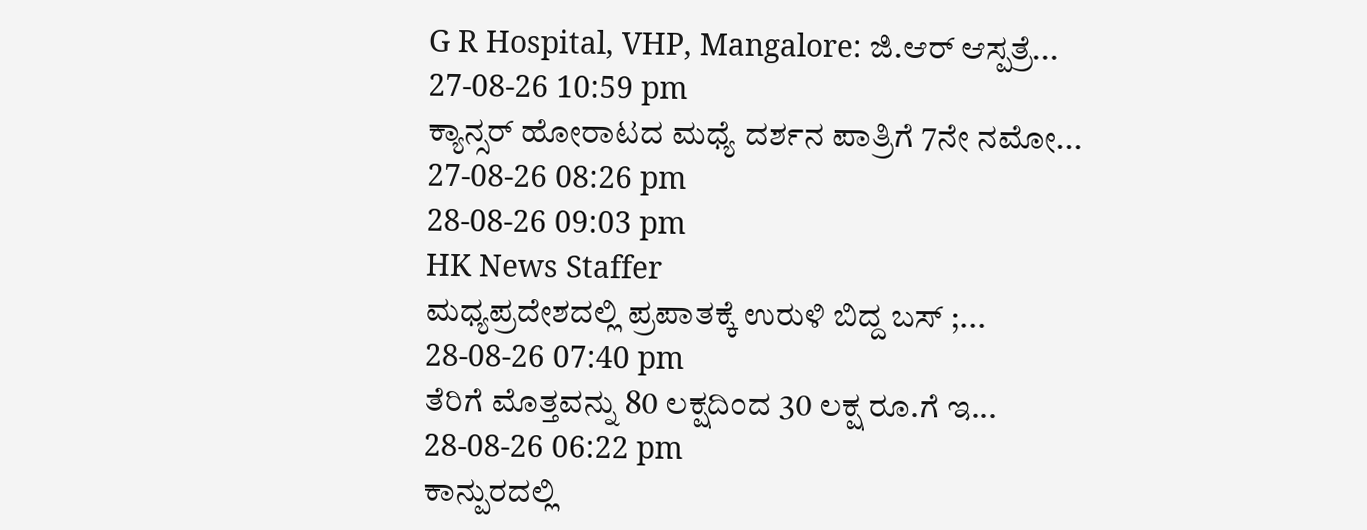G R Hospital, VHP, Mangalore: ಜಿ.ಆರ್ ಆಸ್ಪತ್ರೆ...
27-08-26 10:59 pm
ಕ್ಯಾನ್ಸರ್ ಹೋರಾಟದ ಮಧ್ಯೆ ದರ್ಶನ ಪಾತ್ರಿಗೆ 7ನೇ ನಮೋ...
27-08-26 08:26 pm
28-08-26 09:03 pm
HK News Staffer
ಮಧ್ಯಪ್ರದೇಶದಲ್ಲಿ ಪ್ರಪಾತಕ್ಕೆ ಉರುಳಿ ಬಿದ್ದ ಬಸ್ ;...
28-08-26 07:40 pm
ತೆರಿಗೆ ಮೊತ್ತವನ್ನು 80 ಲಕ್ಷದಿಂದ 30 ಲಕ್ಷ ರೂ.ಗೆ ಇ...
28-08-26 06:22 pm
ಕಾನ್ಪುರದಲ್ಲಿ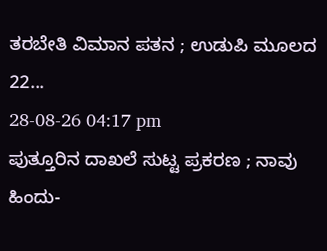ತರಬೇತಿ ವಿಮಾನ ಪತನ ; ಉಡುಪಿ ಮೂಲದ 22...
28-08-26 04:17 pm
ಪುತ್ತೂರಿನ ದಾಖಲೆ ಸುಟ್ಟ ಪ್ರಕರಣ ; ನಾವು ಹಿಂದು-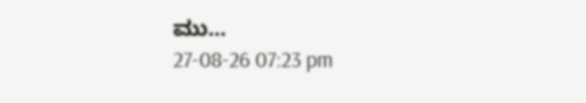ಮು...
27-08-26 07:23 pm